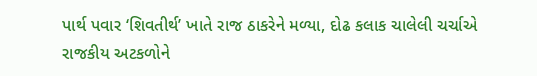પાર્થ પવાર ‘શિવતીર્થ’ ખાતે રાજ ઠાકરેને મળ્યા, દોઢ કલાક ચાલેલી ચર્ચાએ રાજકીય અટકળોને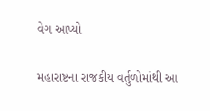વેગ આપ્યો

મહારાષ્ટના રાજકીય વર્તુળોમાંથી આ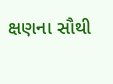ક્ષણના સૌથી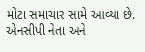મોટા સમાચાર સામે આવ્યા છે. એનસીપી નેતા અને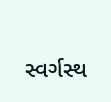સ્વર્ગસ્થ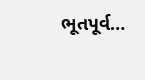ભૂતપૂર્વ…